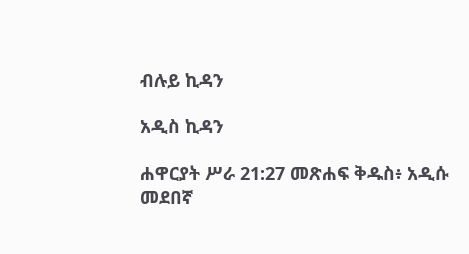ብሉይ ኪዳን

አዲስ ኪዳን

ሐዋርያት ሥራ 21:27 መጽሐፍ ቅዱስ፥ አዲሱ መደበኛ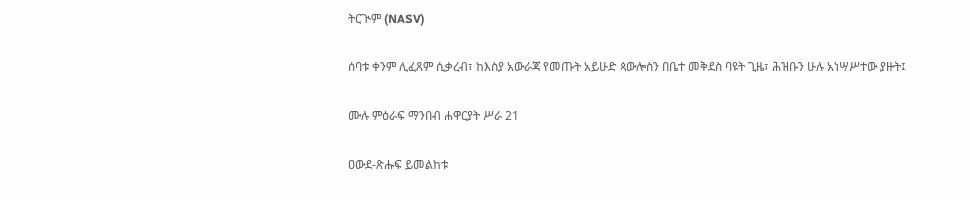ትርጒም (NASV)

ሰባቱ ቀንም ሊፈጸም ሲቃረብ፣ ከእስያ አውራጃ የመጡት አይሁድ ጳውሎስን በቤተ መቅደስ ባዩት ጊዜ፣ ሕዝቡን ሁሉ አነሣሥተው ያዙት፤

ሙሉ ምዕራፍ ማንበብ ሐዋርያት ሥራ 21

ዐውደ-ጽሑፍ ይመልከቱ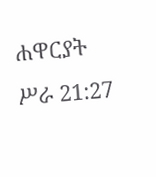ሐዋርያት ሥራ 21:27